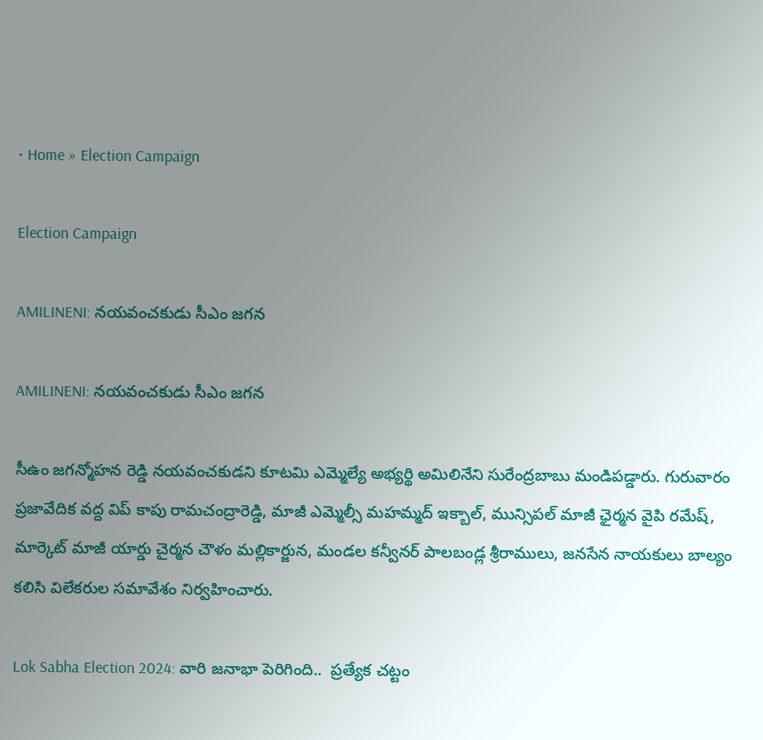• Home » Election Campaign

Election Campaign

AMILINENI: నయవంచకుడు సీఎం జగన

AMILINENI: నయవంచకుడు సీఎం జగన

సీఉం జగన్మోహన రెడ్డి నయవంచకుడని కూటమి ఎమ్మెల్యే అభ్యర్థి అమిలినేని సురేంద్రబాబు మండిపడ్డారు. గురువారం ప్రజావేదిక వద్ద విప్‌ కాపు రామచంద్రారెడ్డి, మాజీ ఎమ్మెల్సీ మహమ్మద్‌ ఇక్బాల్‌, మున్సిపల్‌ మాజీ ఛైర్మన వైపి రమేష్‌, మార్కెట్‌ మాజీ యార్డు చైర్మన చౌళం మల్లికార్జున, మండల కన్వీనర్‌ పాలబండ్ల శ్రీరాములు, జనసేన నాయకులు బాల్యం కలిసి విలేకరుల సమావేశం నిర్వహించారు.

Lok Sabha Election 2024: వారి జనాభా పెరిగింది..  ప్రత్యేక చట్టం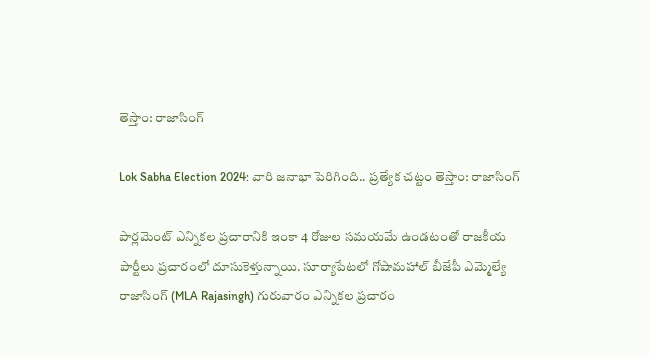తెస్తాం: రాజాసింగ్

Lok Sabha Election 2024: వారి జనాభా పెరిగింది.. ప్రత్యేక చట్టం తెస్తాం: రాజాసింగ్

పార్లమెంట్ ఎన్నికల ప్రచారానికి ఇంకా 4 రోజుల సమయమే ఉండటంతో రాజకీయ పార్టీలు ప్రచారంలో దూసుకెళ్తున్నాయి. సూర్యాపేటలో గోషామహాల్ బీజేపీ ఎమ్మెల్యే రాజాసింగ్ (MLA Rajasingh) గురువారం ఎన్నికల ప్రచారం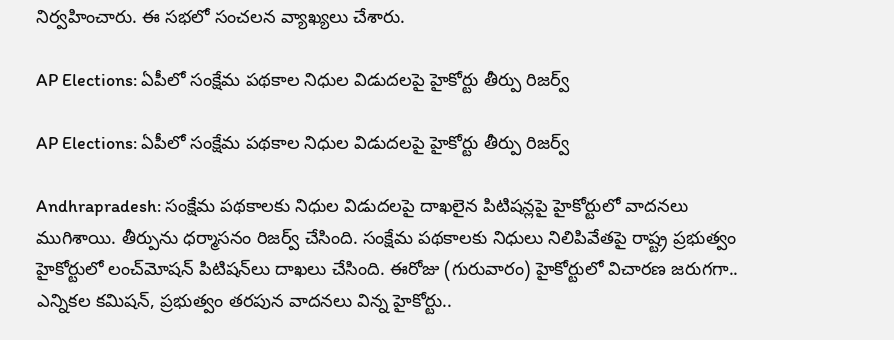నిర్వహించారు. ఈ సభలో సంచలన వ్యాఖ్యలు చేశారు.

AP Elections: ఏపీలో సంక్షేమ పథకాల నిధుల విడుదలపై హైకోర్టు తీర్పు రిజర్వ్

AP Elections: ఏపీలో సంక్షేమ పథకాల నిధుల విడుదలపై హైకోర్టు తీర్పు రిజర్వ్

Andhrapradesh: సంక్షేమ పథకాలకు నిధుల విడుదలపై దాఖలైన పిటిషన్లపై హైకోర్టులో వాదనలు ముగిశాయి. తీర్పును ధర్మాసనం రిజర్వ్ చేసింది. సంక్షేమ పథకాలకు నిధులు నిలిపివేతపై రాష్ట్ర ప్రభుత్వం హైకోర్టులో లంచ్‌మోషన్ పిటిషన్‌లు దాఖలు చేసింది. ఈరోజు (గురువారం) హైకోర్టులో విచారణ జరుగగా.. ఎన్నికల కమిషన్, ప్రభుత్వం తరపున వాదనలు విన్న హైకోర్టు..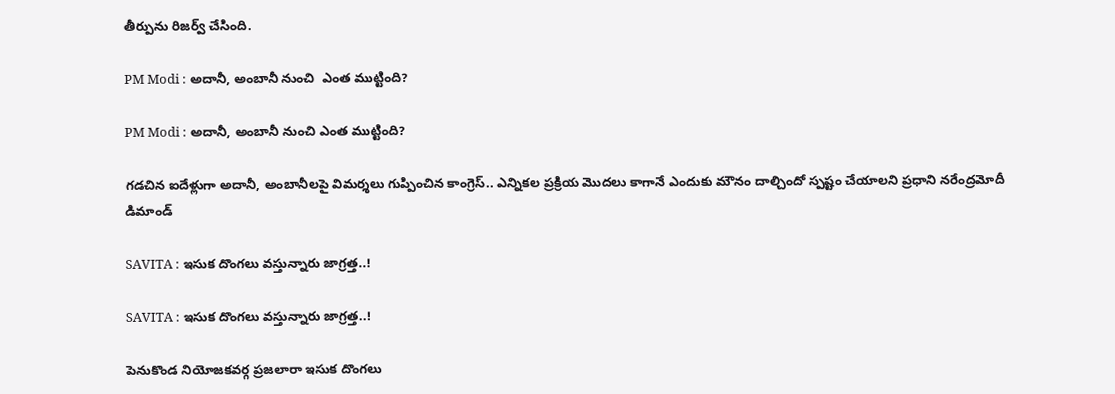తీర్పును రిజర్వ్ చేసింది.

PM Modi : అదానీ, అంబానీ నుంచి  ఎంత ముట్టింది?

PM Modi : అదానీ, అంబానీ నుంచి ఎంత ముట్టింది?

గడచిన ఐదేళ్లుగా అదానీ, అంబానీలపై విమర్శలు గుప్పించిన కాంగ్రెస్‌.. ఎన్నికల ప్రక్రియ మొదలు కాగానే ఎందుకు మౌనం దాల్చిందో స్పష్టం చేయాలని ప్రధాని నరేంద్రమోదీ డిమాండ్‌

SAVITA : ఇసుక దొంగలు వస్తున్నారు జాగ్రత్త..!

SAVITA : ఇసుక దొంగలు వస్తున్నారు జాగ్రత్త..!

పెనుకొండ నియోజకవర్గ ప్రజలారా ఇసుక దొంగలు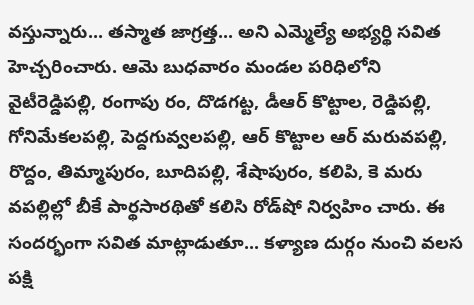వస్తున్నారు... తస్మాత జాగ్రత్త... అని ఎమ్మెల్యే అభ్యర్థి సవిత హెచ్చరించారు. ఆమె బుధవారం మండల పరిధిలోని వైటీరెడ్డిపల్లి, రంగాపు రం, దొడగట్ట, డీఆర్‌ కొట్టాల, రెడ్డిపల్లి, గోనిమేకలపల్లి, పెద్దగువ్వలపల్లి, ఆర్‌ కొట్టాల ఆర్‌ మరువపల్లి, రొద్దం, తిమ్మాపురం, బూదిపల్లి, శేషాపురం, కలిపి, కె మరు వపల్లిల్లో బీకే పార్థసారథితో కలిసి రోడ్‌షో నిర్వహిం చారు. ఈ సందర్భంగా సవిత మాట్లాడుతూ... కళ్యాణ దుర్గం నుంచి వలస పక్షి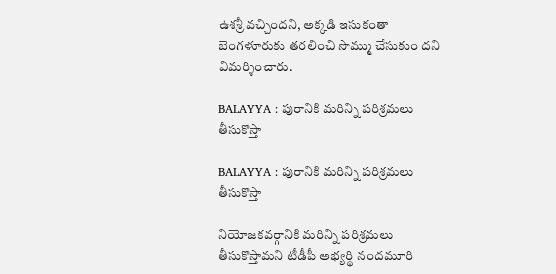ఉశశ్రీ వచ్చిందని, అక్కడి ఇసుకంతా బెంగళూరుకు తరలించి సొమ్ము చేసుకుం దని విమర్శించారు.

BALAYYA : పురానికి మరిన్ని పరిశ్రమలు తీసుకొస్తా

BALAYYA : పురానికి మరిన్ని పరిశ్రమలు తీసుకొస్తా

నియోజకవర్గానికి మరిన్ని పరిశ్రమలు తీసుకొస్తామని టీడీపీ అభ్యర్థి నందమూరి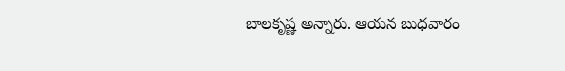బాలకృష్ణ అన్నారు. ఆయన బుధవారం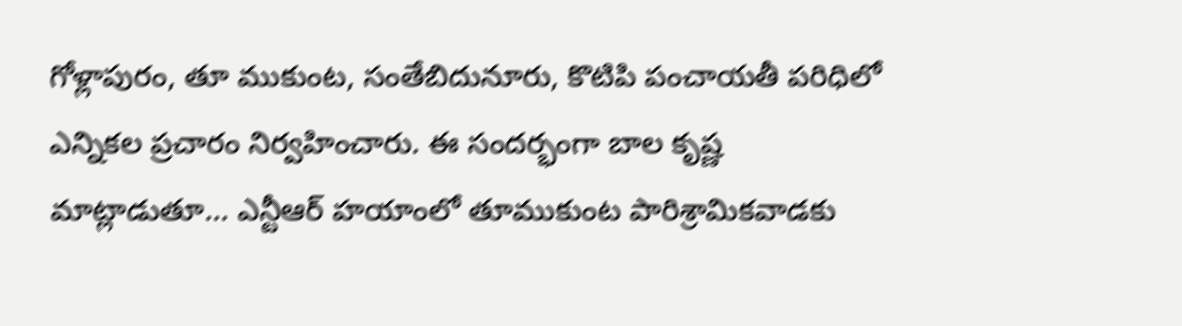గోళ్లాపురం, తూ ముకుంట, సంతేబిదునూరు, కొటిపి పంచాయతీ పరిధిలో ఎన్నికల ప్రచారం నిర్వహించారు. ఈ సందర్భంగా బాల కృష్ణ మాట్లాడుతూ... ఎన్టీఆర్‌ హయాంలో తూముకుంట పారిశ్రామికవాడకు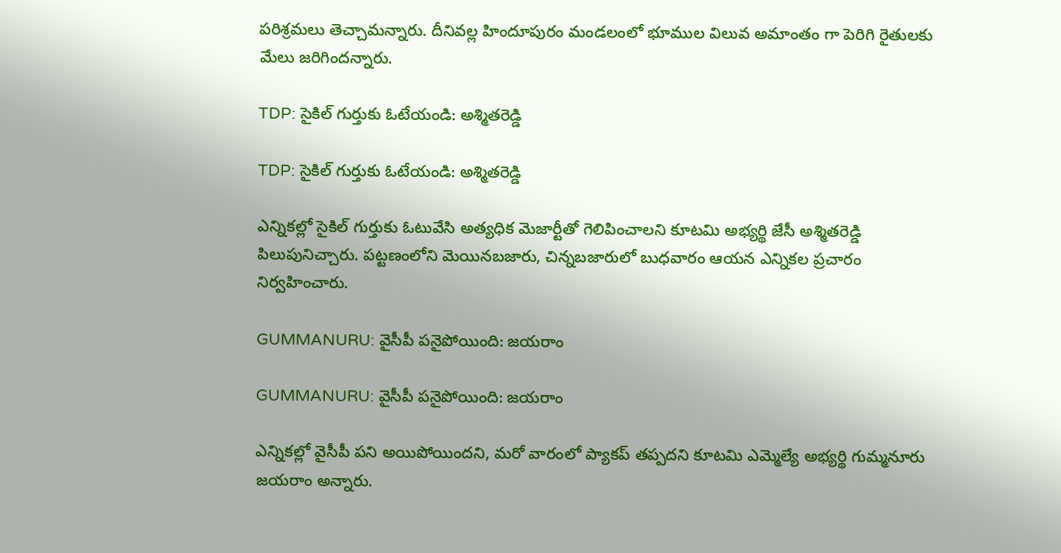పరిశ్రమలు తెచ్చామన్నారు. దీనివల్ల హిందూపురం మండలంలో భూముల విలువ అమాంతం గా పెరిగి రైతులకు మేలు జరిగిందన్నారు.

TDP: సైకిల్‌ గుర్తుకు ఓటేయండి: అశ్మితరెడ్డి

TDP: సైకిల్‌ గుర్తుకు ఓటేయండి: అశ్మితరెడ్డి

ఎన్నికల్లో సైకిల్‌ గుర్తుకు ఓటువేసి అత్యధిక మెజార్టీతో గెలిపించాలని కూటమి అభ్యర్థి జేసీ అశ్మితరెడ్డి పిలుపునిచ్చారు. పట్టణంలోని మెయినబజారు, చిన్నబజారులో బుధవారం ఆయన ఎన్నికల ప్రచారం నిర్వహించారు.

GUMMANURU: వైసీపీ పనైపోయింది: జయరాం

GUMMANURU: వైసీపీ పనైపోయింది: జయరాం

ఎన్నికల్లో వైసీపీ పని అయిపోయిందని, మరో వారంలో ప్యాకప్‌ తప్పదని కూటమి ఎమ్మెల్యే అభ్యర్థి గుమ్మనూరు జయరాం అన్నారు.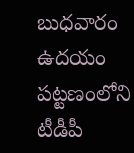బుధవారం ఉదయం పట్టణంలోని టీడీపీ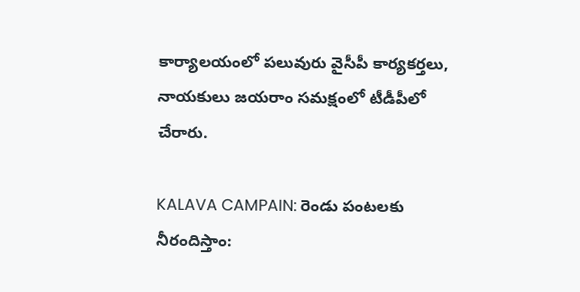కార్యాలయంలో పలువురు వైసీపీ కార్యకర్తలు, నాయకులు జయరాం సమక్షంలో టీడీపీలో చేరారు.

KALAVA CAMPAIN: రెండు పంటలకు నీరందిస్తాం: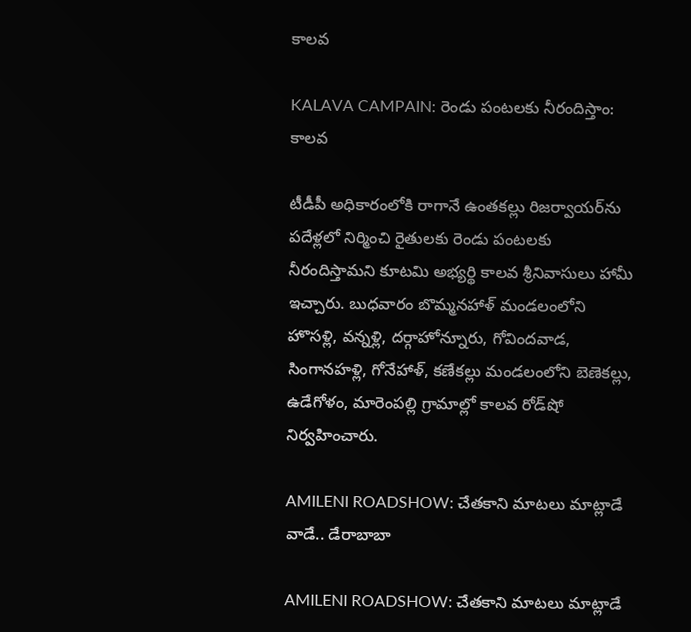కాలవ

KALAVA CAMPAIN: రెండు పంటలకు నీరందిస్తాం: కాలవ

టీడీపీ అధికారంలోకి రాగానే ఉంతకల్లు రిజర్వాయర్‌ను పదేళ్లలో నిర్మించి రైతులకు రెండు పంటలకు నీరందిస్తామని కూటమి అభ్యర్థి కాలవ శ్రీనివాసులు హామీ ఇచ్చారు. బుధవారం బొమ్మనహాళ్‌ మండలంలోని హొసళ్లి, వన్నళ్లి, దర్గాహోన్నూరు, గోవిందవాడ, సింగానహళ్లి, గోనేహాళ్‌, కణేకల్లు మండలంలోని బెణెకల్లు, ఉడేగోళం, మారెంపల్లి గ్రామాల్లో కాలవ రోడ్‌షో నిర్వహించారు.

AMILENI ROADSHOW: చేతకాని మాటలు మాట్లాడే వాడే.. డేరాబాబా

AMILENI ROADSHOW: చేతకాని మాటలు మాట్లాడే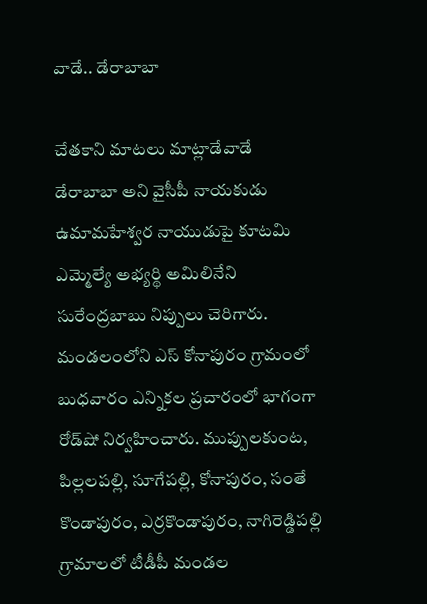వాడే.. డేరాబాబా

చేతకాని మాటలు మాట్లాడేవాడే డేరాబాబా అని వైసీపీ నాయకుడు ఉమామహేశ్వర నాయుడుపై కూటమి ఎమ్మెల్యే అభ్యర్థి అమిలినేని సురేంద్రబాబు నిప్పులు చెరిగారు. మండలంలోని ఎస్‌ కోనాపురం గ్రామంలో బుధవారం ఎన్నికల ప్రచారంలో భాగంగా రోడ్‌షో నిర్వహించారు. ముప్పులకుంట, పిల్లలపల్లి, సూగేపల్లి, కోనాపురం, సంతే కొండాపురం, ఎర్రకొండాపురం, నాగిరెడ్డిపల్లి గ్రామాలలో టీడీపీ మండల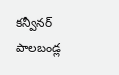కన్వీనర్‌ పాలబండ్ల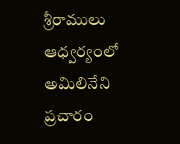శ్రీరాములు ఆధ్వర్యంలో అమిలినేని ప్రచారం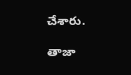చేశారు.

తాజా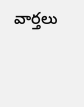వార్తలు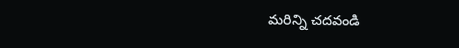మరిన్ని చదవండి